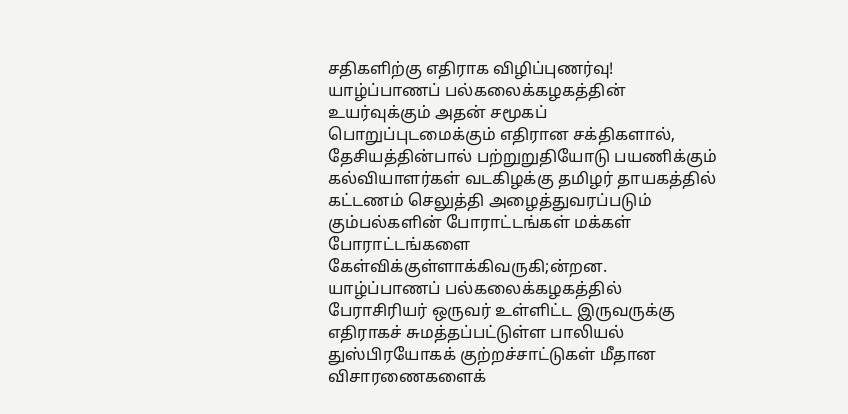சதிகளிற்கு எதிராக விழிப்புணர்வு!
யாழ்ப்பாணப் பல்கலைக்கழகத்தின் உயர்வுக்கும் அதன் சமூகப் பொறுப்புடமைக்கும் எதிரான சக்திகளால், தேசியத்தின்பால் பற்றுறுதியோடு பயணிக்கும் கல்வியாளர்கள் வடகிழக்கு தமிழர் தாயகத்தில் கட்டணம் செலுத்தி அழைத்துவரப்படும் கும்பல்களின் போராட்டங்கள் மக்கள் போராட்டங்களை கேள்விக்குள்ளாக்கிவருகி;ன்றன.
யாழ்ப்பாணப் பல்கலைக்கழகத்தில் பேராசிரியர் ஒருவர் உள்ளிட்ட இருவருக்கு எதிராகச் சுமத்தப்பட்டுள்ள பாலியல் துஸ்பிரயோகக் குற்றச்சாட்டுகள் மீதான விசாரணைகளைக்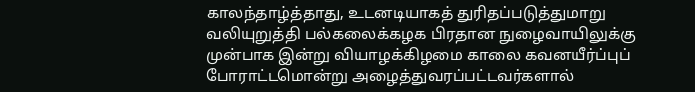காலந்தாழ்த்தாது, உடனடியாகத் துரிதப்படுத்துமாறு வலியுறுத்தி பல்கலைக்கழக பிரதான நுழைவாயிலுக்கு முன்பாக இன்று வியாழக்கிழமை காலை கவனயீர்ப்புப் போராட்டமொன்று அழைத்துவரப்பட்டவர்களால்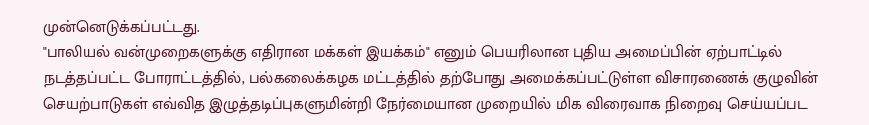முன்னெடுக்கப்பட்டது.
"பாலியல் வன்முறைகளுக்கு எதிரான மக்கள் இயக்கம்" எனும் பெயரிலான புதிய அமைப்பின் ஏற்பாட்டில் நடத்தப்பட்ட போராட்டத்தில், பல்கலைக்கழக மட்டத்தில் தற்போது அமைக்கப்பட்டுள்ள விசாரணைக் குழுவின் செயற்பாடுகள் எவ்வித இழுத்தடிப்புகளுமின்றி நேர்மையான முறையில் மிக விரைவாக நிறைவு செய்யப்பட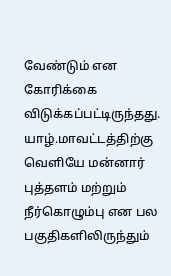வேண்டும் என கோரிக்கை விடுக்கப்பட்டிருந்தது.
யாழ்.மாவட்டத்திற்கு வெளியே மன்னார் புத்தளம் மற்றும் நீர்கொழும்பு என பல பகுதிகளிலிருந்தும்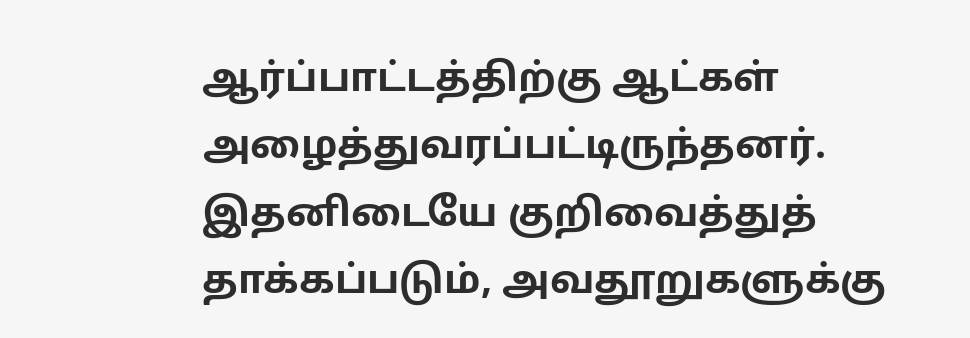ஆர்ப்பாட்டத்திற்கு ஆட்கள் அழைத்துவரப்பட்டிருந்தனர்.
இதனிடையே குறிவைத்துத் தாக்கப்படும், அவதூறுகளுக்கு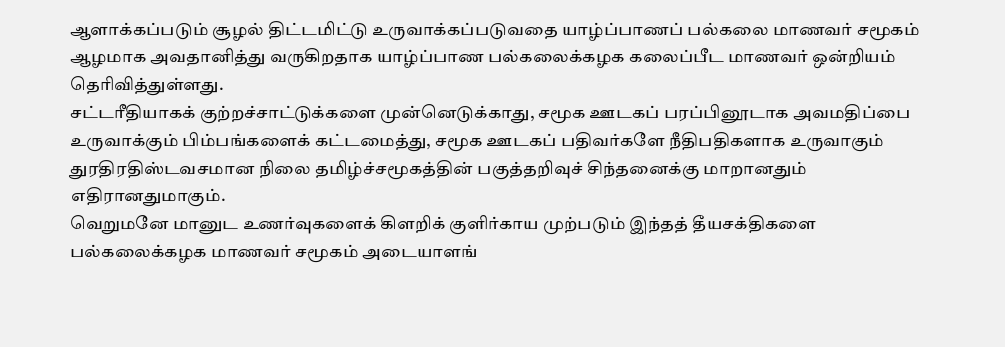ஆளாக்கப்படும் சூழல் திட்டமிட்டு உருவாக்கப்படுவதை யாழ்ப்பாணப் பல்கலை மாணவர் சமூகம் ஆழமாக அவதானித்து வருகிறதாக யாழ்ப்பாண பல்கலைக்கழக கலைப்பீட மாணவர் ஒன்றியம் தெரிவித்துள்ளது.
சட்டரீதியாகக் குற்றச்சாட்டுக்களை முன்னெடுக்காது, சமூக ஊடகப் பரப்பினூடாக அவமதிப்பை உருவாக்கும் பிம்பங்களைக் கட்டமைத்து, சமூக ஊடகப் பதிவர்களே நீதிபதிகளாக உருவாகும் துரதிரதிஸ்டவசமான நிலை தமிழ்ச்சமூகத்தின் பகுத்தறிவுச் சிந்தனைக்கு மாறானதும் எதிரானதுமாகும்.
வெறுமனே மானுட உணர்வுகளைக் கிளறிக் குளிர்காய முற்படும் இந்தத் தீயசக்திகளை பல்கலைக்கழக மாணவர் சமூகம் அடையாளங்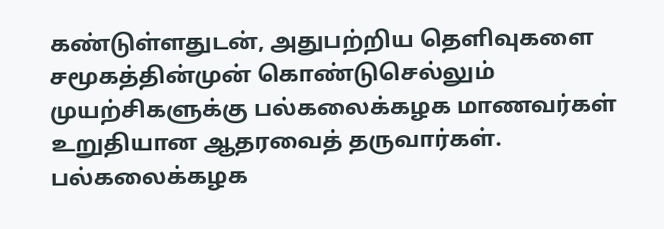கண்டுள்ளதுடன், அதுபற்றிய தெளிவுகளை சமூகத்தின்முன் கொண்டுசெல்லும் முயற்சிகளுக்கு பல்கலைக்கழக மாணவர்கள் உறுதியான ஆதரவைத் தருவார்கள்.
பல்கலைக்கழக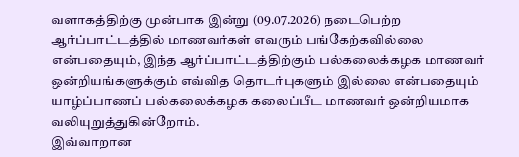வளாகத்திற்கு முன்பாக இன்று (09.07.2026) நடைபெற்ற ஆர்ப்பாட்டத்தில் மாணவர்கள் எவரும் பங்கேற்கவில்லை என்பதையும், இந்த ஆர்ப்பாட்டத்திற்கும் பல்கலைக்கழக மாணவர் ஒன்றியங்களுக்கும் எவ்வித தொடர்புகளும் இல்லை என்பதையும் யாழ்ப்பாணப் பல்கலைக்கழக கலைப்பீட மாணவர் ஒன்றியமாக வலியுறுத்துகின்றோம்.
இவ்வாறான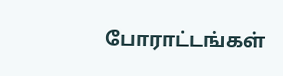போராட்டங்கள்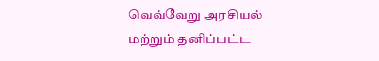வெவ்வேறு அரசியல் மற்றும் தனிப்பட்ட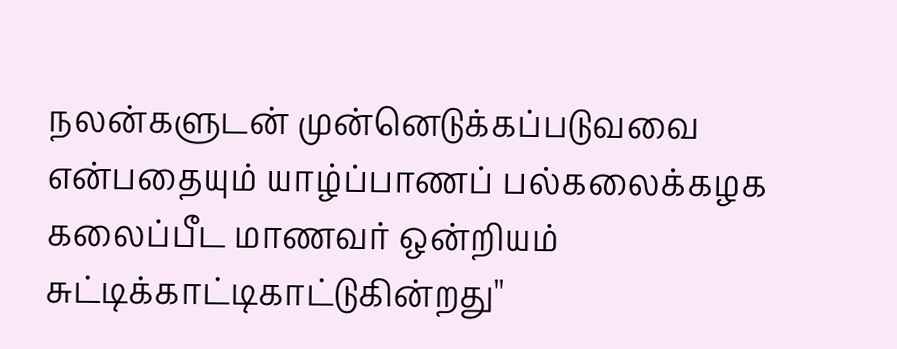நலன்களுடன் முன்னெடுக்கப்படுவவை என்பதையும் யாழ்ப்பாணப் பல்கலைக்கழக கலைப்பீட மாணவர் ஒன்றியம் சுட்டிக்காட்டிகாட்டுகின்றது''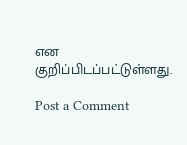என குறிப்பிடப்பட்டுள்ளது.

Post a Comment